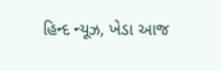હિન્દ ન્યૂઝ, ખેડા આજ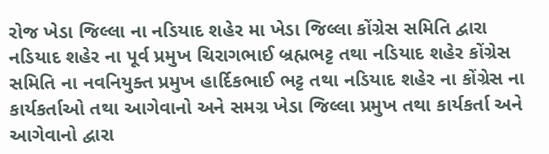રોજ ખેડા જિલ્લા ના નડિયાદ શહેર મા ખેડા જિલ્લા કોંગ્રેસ સમિતિ દ્વારા નડિયાદ શહેર ના પૂર્વ પ્રમુખ ચિરાગભાઈ બ્રહ્મભટ્ટ તથા નડિયાદ શહેર કોંગ્રેસ સમિતિ ના નવનિયુક્ત પ્રમુખ હાર્દિકભાઈ ભટ્ટ તથા નડિયાદ શહેર ના કોંગ્રેસ ના કાર્યકર્તાઓ તથા આગેવાનો અને સમગ્ર ખેડા જિલ્લા પ્રમુખ તથા કાર્યકર્તા અને આગેવાનો દ્વારા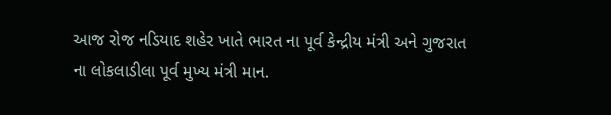આજ રોજ નડિયાદ શહેર ખાતે ભારત ના પૂર્વ કેન્દ્રીય મંત્રી અને ગુજરાત ના લોકલાડીલા પૂર્વ મુખ્ય મંત્રી માન.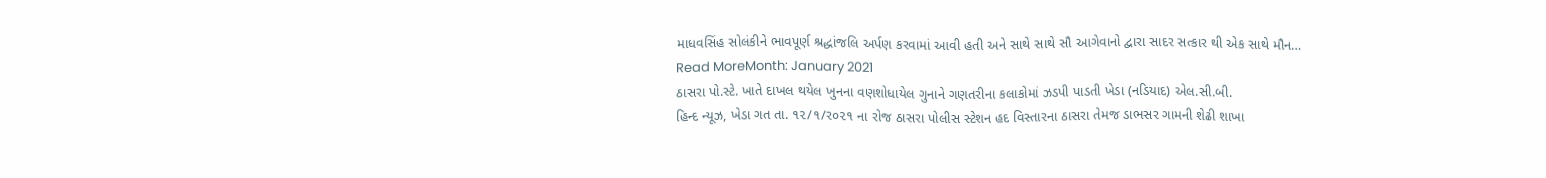માધવસિંહ સોલંકીને ભાવપૂર્ણ શ્રદ્ધાંજલિ અર્પણ કરવામાં આવી હતી અને સાથે સાથે સૌ આગેવાનો દ્વારા સાદર સત્કાર થી એક સાથે મૌન…
Read MoreMonth: January 2021
ઠાસરા પો.સ્ટે. ખાતે દાખલ થયેલ ખુનના વણશોધાયેલ ગુનાને ગણતરીના કલાકોમાં ઝડપી પાડતી ખેડા (નડિયાદ) એલ.સી.બી.
હિન્દ ન્યૂઝ, ખેડા ગત તા. ૧૨/૧/ર૦૨૧ ના રોજ ઠાસરા પોલીસ સ્ટેશન હદ વિસ્તારના ઠાસરા તેમજ ડાભસર ગામની શેઢી શાખા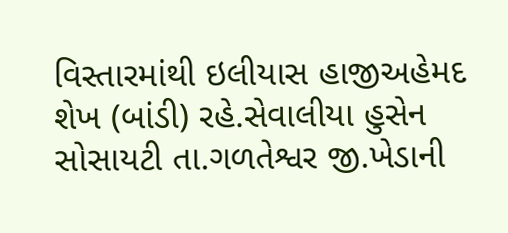વિસ્તારમાંથી ઇલીયાસ હાજીઅહેમદ શેખ (બાંડી) રહે.સેવાલીયા હુસેન સોસાયટી તા.ગળતેશ્વર જી.ખેડાની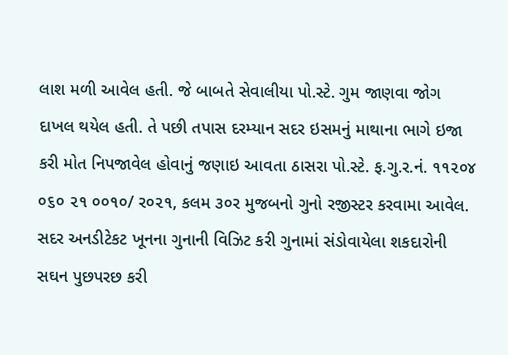લાશ મળી આવેલ હતી. જે બાબતે સેવાલીયા પો.સ્ટે. ગુમ જાણવા જોગ દાખલ થયેલ હતી. તે પછી તપાસ દરમ્યાન સદર ઇસમનું માથાના ભાગે ઇજા કરી મોત નિપજાવેલ હોવાનું જણાઇ આવતા ઠાસરા પો.સ્ટે. ફ.ગુ.ર.નં. ૧૧૨૦૪ ૦૬૦ ૨૧ ૦૦૧૦/ ર૦૨૧, કલમ ૩૦ર મુજબનો ગુનો રજીસ્ટર કરવામા આવેલ. સદર અનડીટેકટ ખૂનના ગુનાની વિઝિટ કરી ગુનામાં સંડોવાયેલા શકદારોની સઘન પુછપરછ કરી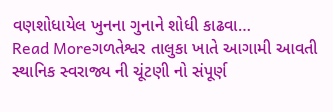વણશોધાયેલ ખુનના ગુનાને શોધી કાઢવા…
Read Moreગળતેશ્વર તાલુકા ખાતે આગામી આવતી સ્થાનિક સ્વરાજ્ય ની ચૂંટણી નો સંપૂર્ણ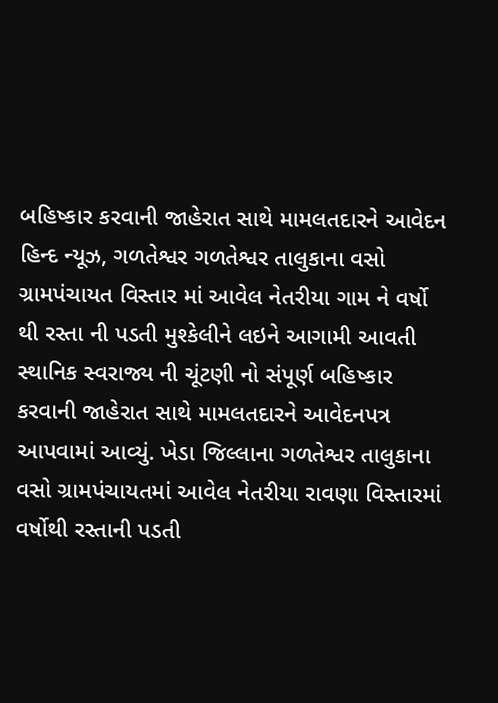બહિષ્કાર કરવાની જાહેરાત સાથે મામલતદારને આવેદન
હિન્દ ન્યૂઝ, ગળતેશ્વર ગળતેશ્વર તાલુકાના વસો ગ્રામપંચાયત વિસ્તાર માં આવેલ નેતરીયા ગામ ને વર્ષો થી રસ્તા ની પડતી મુશ્કેલીને લઇને આગામી આવતી સ્થાનિક સ્વરાજ્ય ની ચૂંટણી નો સંપૂર્ણ બહિષ્કાર કરવાની જાહેરાત સાથે મામલતદારને આવેદનપત્ર આપવામાં આવ્યું. ખેડા જિલ્લાના ગળતેશ્વર તાલુકાના વસો ગ્રામપંચાયતમાં આવેલ નેતરીયા રાવણા વિસ્તારમાં વર્ષોથી રસ્તાની પડતી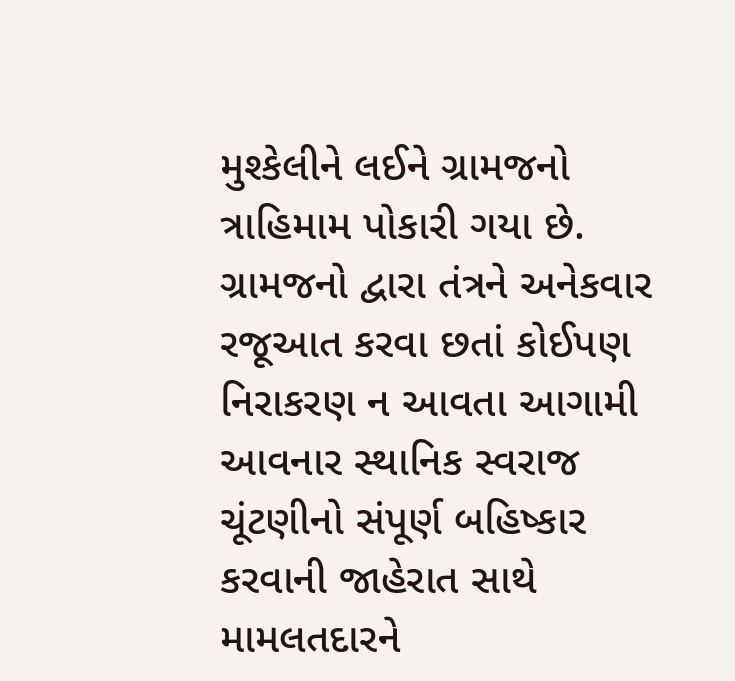મુશ્કેલીને લઈને ગ્રામજનો ત્રાહિમામ પોકારી ગયા છે. ગ્રામજનો દ્વારા તંત્રને અનેકવાર રજૂઆત કરવા છતાં કોઈપણ નિરાકરણ ન આવતા આગામી આવનાર સ્થાનિક સ્વરાજ ચૂંટણીનો સંપૂર્ણ બહિષ્કાર કરવાની જાહેરાત સાથે મામલતદારને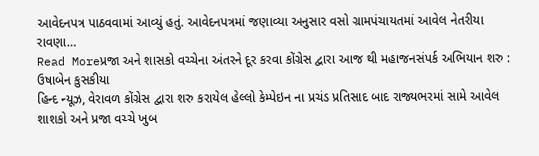આવેદનપત્ર પાઠવવામાં આવ્યું હતું. આવેદનપત્રમાં જણાવ્યા અનુસાર વસો ગ્રામપંચાયતમાં આવેલ નેતરીયા રાવણા…
Read Moreપ્રજા અને શાસકો વચ્ચેના અંતરને દૂર કરવા કોંગ્રેસ દ્વારા આજ થી મહાજનસંપર્ક અભિયાન શરુ : ઉષાબેન કુસકીયા
હિન્દ ન્યૂઝ, વેરાવળ કોંગ્રેસ દ્વારા શરુ કરાયેલ હેલ્લો કેમ્પેઇન ના પ્રચંડ પ્રતિસાદ બાદ રાજ્યભરમાં સામે આવેલ શાશકો અને પ્રજા વચ્ચે ખુબ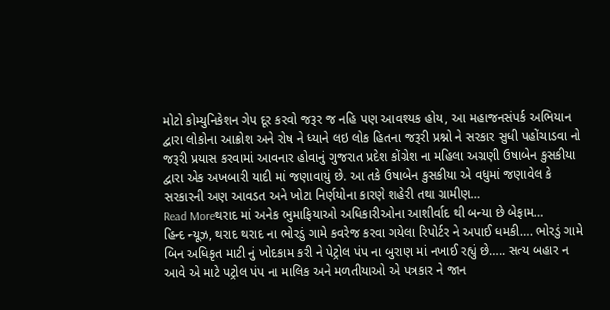મોટો કોમ્યુનિકેશન ગેપ દૂર કરવો જરૂર જ નહિ પણ આવશ્યક હોય, આ મહાજનસંપર્ક અભિયાન દ્વારા લોકોના આક્રોશ અને રોષ ને ધ્યાને લઇ લોક હિતના જરૂરી પ્રશ્નો ને સરકાર સુધી પહોંચાડવા નો જરૂરી પ્રયાસ કરવામાં આવનાર હોવાનું ગુજરાત પ્રદેશ કોંગ્રેશ ના મહિલા અગ્રણી ઉષાબેન કુસકીયા દ્વારા એક અખબારી યાદી માં જણાવાયું છે. આ તકે ઉષાબેન કુસકીયા એ વધુમાં જણાવેલ કે સરકારની અણ આવડત અને ખોટા નિર્ણયોના કારણે શહેરી તથા ગ્રામીણ…
Read Moreથરાદ માં અનેક ભુમાફિયાઓ અધિકારીઓના આશીર્વાદ થી બન્યા છે બેફામ…
હિન્દ ન્યૂઝ, થરાદ થરાદ ના ભોરડું ગામે કવરેજ કરવા ગયેલા રિપોર્ટર ને અપાઈ ધમકી…. ભોરડું ગામે બિન અધિકૃત માટી નું ખોદકામ કરી ને પેટ્રોલ પંપ ના બુરાણ માં નખાઈ રહ્યું છે….. સત્ય બહાર ન આવે એ માટે પટ્રોલ પંપ ના માલિક અને મળતીયાઓ એ પત્રકાર ને જાન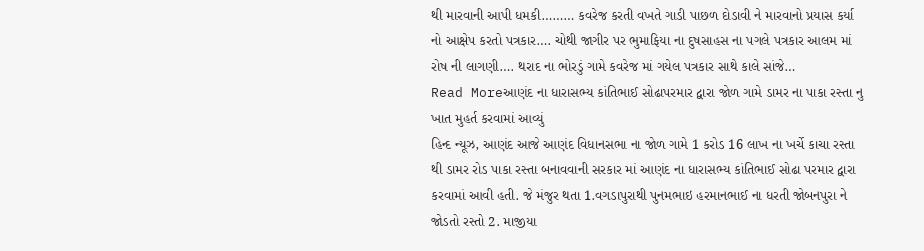થી મારવાની આપી ધમકી……… કવરેજ કરતી વખતે ગાડી પાછળ દોડાવી ને મારવાનો પ્રયાસ કર્યા નો આક્ષેપ કરતો પત્રકાર…. ચોથી જાગીર પર ભુમાફિયા ના દુષસાહસ ના પગલે પત્રકાર આલમ માં રોષ ની લાગણી…. થરાદ ના ભોરડું ગામે કવરેજ માં ગયેલ પત્રકાર સાથે કાલે સાંજે…
Read Moreઆણંદ ના ધારાસભ્ય કાંતિભાઈ સોઢાપરમાર દ્વારા જોળ ગામે ડામર ના પાકા રસ્તા નુ ખાત મુહર્ત કરવામાં આવ્યું
હિન્દ ન્યૂઝ, આણંદ આજે આણંદ વિધાનસભા ના જોળ ગામે 1 કરોડ 16 લાખ ના ખર્ચે કાચા રસ્તા થી ડામર રોડ પાકા રસ્તા બનાવવાની સરકાર માં આણંદ ના ધારાસભ્ય કાંતિભાઈ સોઢા પરમાર દ્વારા કરવામાં આવી હતી. જે મંજુર થતા 1.વગડાપુરાથી પુનમભાઇ હરમાનભાઈ ના ધરતી જોબનપુરા ને જોડતો રસ્તો 2. માજીયા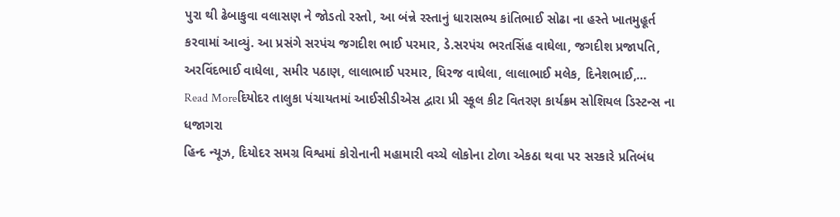પુરા થી ઢેબાકુવા વલાસણ ને જોડતો રસ્તો, આ બંન્ને રસ્તાનું ધારાસભ્ય કાંતિભાઈ સોઢા ના હસ્તે ખાતમુહૂર્ત કરવામાં આવ્યું. આ પ્રસંગે સરપંચ જગદીશ ભાઈ પરમાર, ડે.સરપંચ ભરતસિંહ વાઘેલા, જગદીશ પ્રજાપતિ, અરવિંદભાઈ વાધેલા, સમીર પઠાણ, લાલાભાઈ પરમાર, ધિરજ વાઘેલા, લાલાભાઈ મલેક, દિનેશભાઈ,…
Read Moreદિયોદર તાલુકા પંચાયતમાં આઈસીડીએસ દ્વારા પ્રી સ્કૂલ કીટ વિતરણ કાર્યક્રમ સોશિયલ ડિસ્ટન્સ ના ધજાગરા
હિન્દ ન્યૂઝ, દિયોદર સમગ્ર વિશ્વમાં કોરોનાની મહામારી વચ્ચે લોકોના ટોળા એકઠા થવા પર સરકારે પ્રતિબંધ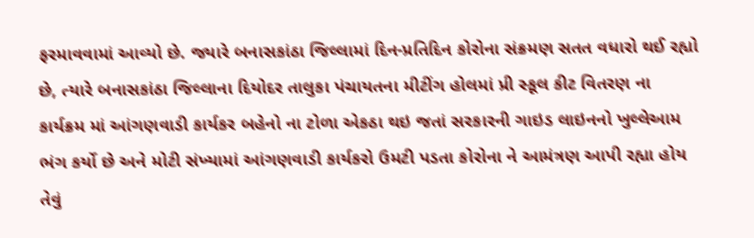ફરમાવવામાં આવ્યો છે. જ્યારે બનાસકાંઠા જિલ્લામાં દિન-પ્રતિદિન કોરોના સંક્રમણ સતત વધારો થઈ રહ્યો છે, ત્યારે બનાસકાંઠા જિલ્લાના દિયોદર તાલુકા પંચાયતના મીટીંગ હોલમાં પ્રી સ્કૂલ કીટ વિતરણ ના કાર્યક્રમ માં આંગણવાડી કાર્યકર બહેનો ના ટોળા એકઠા થઇ જતાં સરકારની ગાઇડ લાઇનનો ખુલ્લેઆમ ભંગ કર્યો છે અને મોટી સંખ્યામાં આંગણવાડી કાર્યકરો ઉમટી પડતા કોરોના ને આમંત્રણ આપી રહ્યા હોય તેવું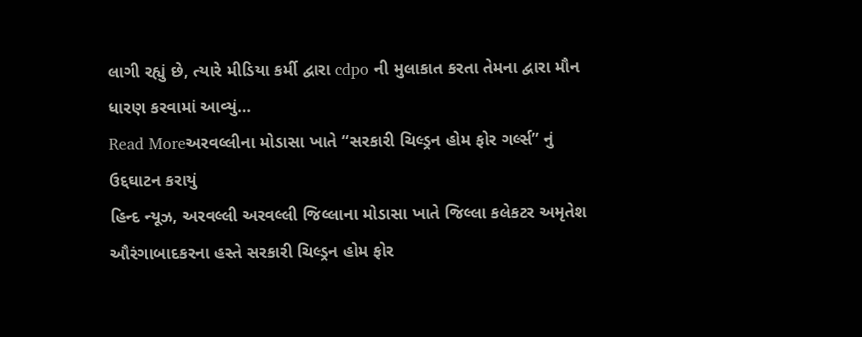લાગી રહ્યું છે, ત્યારે મીડિયા કર્મી દ્વારા cdpo ની મુલાકાત કરતા તેમના દ્વારા મૌન ધારણ કરવામાં આવ્યું…
Read Moreઅરવલ્લીના મોડાસા ખાતે “સરકારી ચિલ્ડ્રન હોમ ફોર ગર્લ્સ” નું ઉદ્દઘાટન કરાયું
હિન્દ ન્યૂઝ, અરવલ્લી અરવલ્લી જિલ્લાના મોડાસા ખાતે જિલ્લા કલેકટર અમૃતેશ ઔરંગાબાદકરના હસ્તે સરકારી ચિલ્ડ્રન હોમ ફોર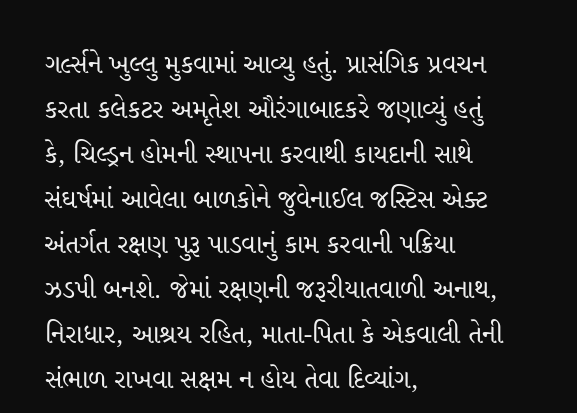ગર્લ્સને ખુલ્લુ મુકવામાં આવ્યુ હતું. પ્રાસંગિક પ્રવચન કરતા કલેકટર અમૃતેશ ઔરંગાબાદકરે જણાવ્યું હતું કે, ચિલ્ડ્રન હોમની સ્થાપના કરવાથી કાયદાની સાથે સંઘર્ષમાં આવેલા બાળકોને જુવેનાઈલ જસ્ટિસ એક્ટ અંતર્ગત રક્ષણ પુરૂ પાડવાનું કામ કરવાની પક્રિયા ઝડપી બનશે. જેમાં રક્ષણની જરૂરીયાતવાળી અનાથ, નિરાધાર, આશ્રય રહિત, માતા-પિતા કે એકવાલી તેની સંભાળ રાખવા સક્ષમ ન હોય તેવા દિવ્યાંગ,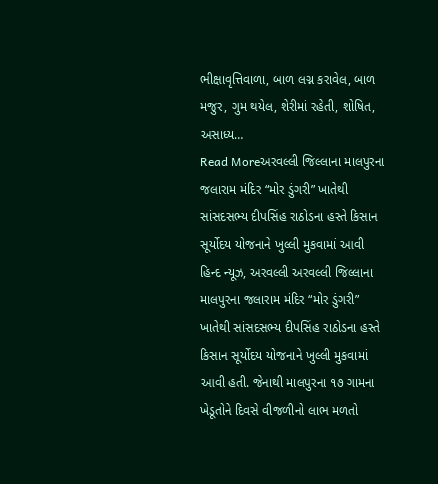ભીક્ષાવૃત્તિવાળા, બાળ લગ્ન કરાવેલ, બાળ મજુર, ગુમ થયેલ, શેરીમાં રહેતી, શોષિત, અસાધ્ય…
Read Moreઅરવલ્લી જિલ્લાના માલપુરના જલારામ મંદિર “મોર ડુંગરી” ખાતેથી સાંસદસભ્ય દીપસિંહ રાઠોડના હસ્તે કિસાન સૂર્યોદય યોજનાને ખુલ્લી મુકવામાં આવી
હિન્દ ન્યૂઝ, અરવલ્લી અરવલ્લી જિલ્લાના માલપુરના જલારામ મંદિર “મોર ડુંગરી” ખાતેથી સાંસદસભ્ય દીપસિંહ રાઠોડના હસ્તે કિસાન સૂર્યોદય યોજનાને ખુલ્લી મુકવામાં આવી હતી. જેનાથી માલપુરના ૧૭ ગામના ખેડૂતોને દિવસે વીજળીનો લાભ મળતો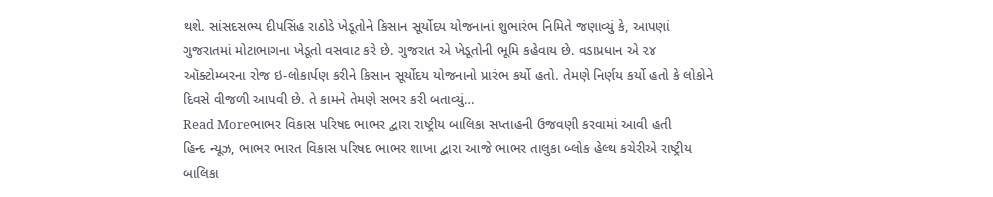થશે. સાંસદસભ્ય દીપસિંહ રાઠોડે ખેડૂતોને કિસાન સૂર્યોદય યોજનાનાં શુભારંભ નિમિતે જણાવ્યું કે, આપણાં ગુજરાતમાં મોટાભાગના ખેડૂતો વસવાટ કરે છે. ગુજરાત એ ખેડૂતોની ભૂમિ કહેવાય છે. વડાપ્રધાન એ ૨૪ ઑક્ટોમ્બરના રોજ ઇ-લોકાર્પણ કરીને કિસાન સૂર્યોદય યોજનાનો પ્રારંભ કર્યો હતો. તેમણે નિર્ણય કર્યો હતો કે લોકોને દિવસે વીજળી આપવી છે. તે કામને તેમણે સભર કરી બતાવ્યું…
Read Moreભાભર વિકાસ પરિષદ ભાભર દ્વારા રાષ્ટ્રીય બાલિકા સપ્તાહની ઉજવણી કરવામાં આવી હતી
હિન્દ ન્યૂઝ, ભાભર ભારત વિકાસ પરિષદ ભાભર શાખા દ્વારા આજે ભાભર તાલુકા બ્લોક હેલ્થ કચેરીએ રાષ્ટ્રીય બાલિકા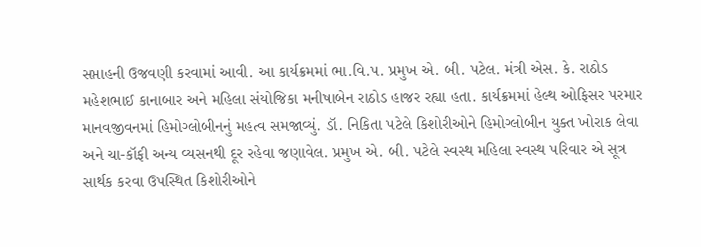સપ્તાહની ઉજવણી કરવામાં આવી. આ કાર્યક્રમમાં ભા.વિ.પ. પ્રમુખ એ. બી. પટેલ. મંત્રી એસ. કે. રાઠોડ મહેશભાઈ કાનાબાર અને મહિલા સંયોજિકા મનીષાબેન રાઠોડ હાજર રહ્યા હતા. કાર્યક્રમમાં હેલ્થ ઓફિસર પરમાર માનવજીવનમાં હિમોગ્લોબીનનું મહત્વ સમજાવ્યું. ડૉ. નિકિતા પટેલે કિશોરીઓને હિમોગ્લોબીન યુક્ત ખોરાક લેવા અને ચા-કૉફી અન્ય વ્યસનથી દૂર રહેવા જણાવેલ. પ્રમુખ એ. બી. પટેલે સ્વસ્થ મહિલા સ્વસ્થ પરિવાર એ સૂત્ર સાર્થક કરવા ઉપસ્થિત કિશોરીઓને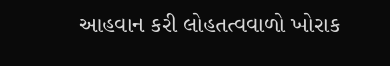આહવાન કરી લોહતત્વવાળો ખોરાક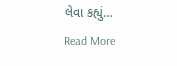લેવા કહ્યું…
Read More